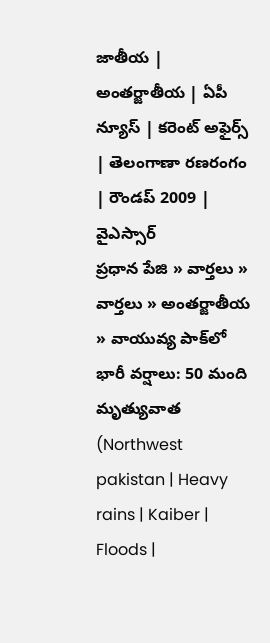జాతీయ | అంతర్జాతీయ | ఏపీ న్యూస్ | కరెంట్ అఫైర్స్ | తెలంగాణా రణరంగం | రౌండప్ 2009 | వైఎస్సార్
ప్రధాన పేజి » వార్తలు » వార్తలు » అంతర్జాతీయ » వాయువ్య పాక్‌లో భారీ వర్షాలు: 50 మంది మృత్యువాత (Northwest pakistan | Heavy rains | Kaiber | Floods |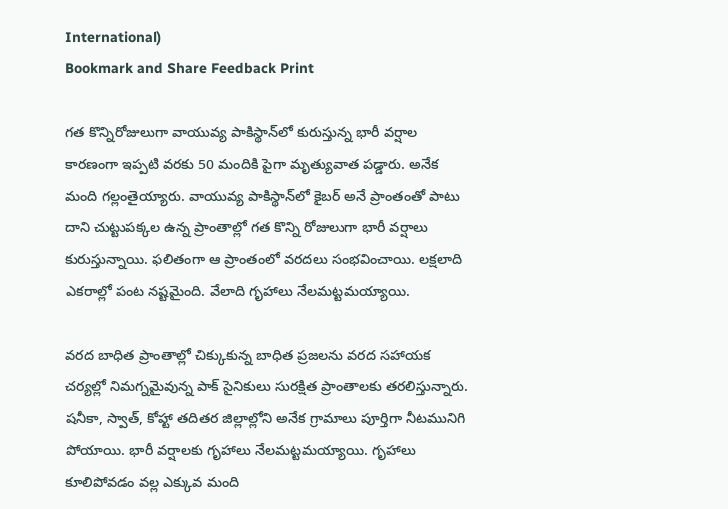International)
Bookmark and Share Feedback Print

గత కొన్నిరోజులుగా వాయువ్య పాకిస్థాన్‌లో కురుస్తున్న భారీ వర్షాల కారణంగా ఇప్పటి వరకు 50 మందికి పైగా మృత్యువాత పడ్డారు. అనేక మంది గల్లంతైయ్యారు. వాయువ్య పాకిస్థాన్‌లో కైబర్ అనే ప్రాంతంతో పాటు దాని చుట్టుపక్కల ఉన్న ప్రాంతాల్లో గత కొన్ని రోజులుగా భారీ వర్షాలు కురుస్తున్నాయి. ఫలితంగా ఆ ప్రాంతంలో వరదలు సంభవించాయి. లక్షలాది ఎకరాల్లో పంట నష్టమైంది. వేలాది గృహాలు నేలమట్టమయ్యాయి.

వరద బాధిత ప్రాంతాల్లో చిక్కుకున్న బాధిత ప్రజలను వరద సహాయక చర్యల్లో నిమగ్నమైవున్న పాక్ సైనికులు సురక్షిత ప్రాంతాలకు తరలిస్తున్నారు. షనీకా, స్వాత్, కోహ్టా తదితర జిల్లాల్లోని అనేక గ్రామాలు పూర్తిగా నీటమునిగి పోయాయి. భారీ వర్షాలకు గృహాలు నేలమట్టమయ్యాయి. గృహాలు కూలిపోవడం వల్ల ఎక్కువ మంది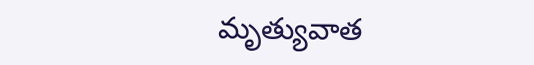మృత్యువాత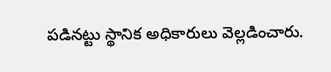పడినట్టు స్థానిక అధికారులు వెల్లడించారు.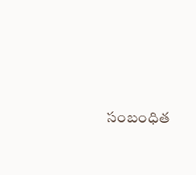సంబంధిత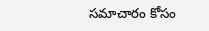సమాచారం కోసం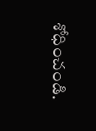శోధించండి.